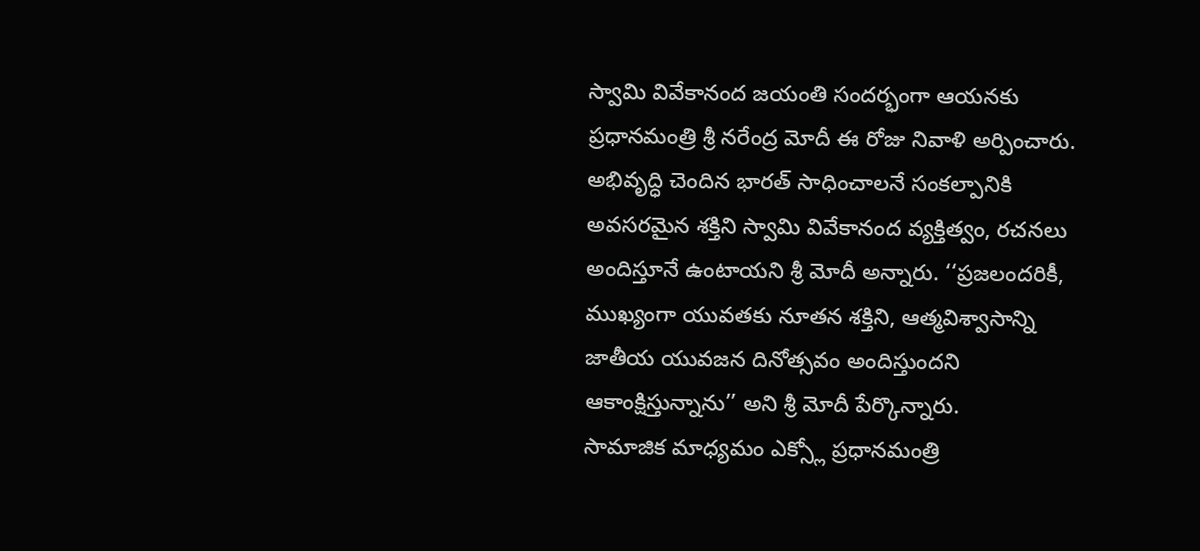స్వామి వివేకానంద జయంతి సందర్భంగా ఆయనకు ప్రధానమంత్రి శ్రీ నరేంద్ర మోదీ ఈ రోజు నివాళి అర్పించారు. అభివృద్ధి చెందిన భారత్ సాధించాలనే సంకల్పానికి అవసరమైన శక్తిని స్వామి వివేకానంద వ్యక్తిత్వం, రచనలు అందిస్తూనే ఉంటాయని శ్రీ మోదీ అన్నారు. ‘‘ప్రజలందరికీ, ముఖ్యంగా యువతకు నూతన శక్తిని, ఆత్మవిశ్వాసాన్ని జాతీయ యువజన దినోత్సవం అందిస్తుందని ఆకాంక్షిస్తున్నాను’’ అని శ్రీ మోదీ పేర్కొన్నారు.
సామాజిక మాధ్యమం ఎక్స్లో ప్రధానమంత్రి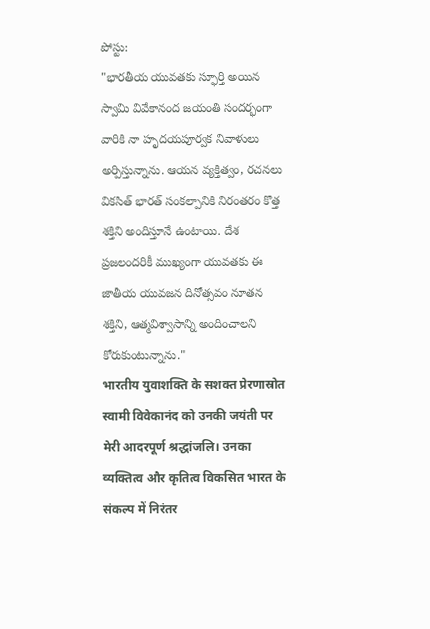పోస్టు:
"భారతీయ యువతకు స్ఫూర్తి అయిన స్వామి వివేకానంద జయంతి సందర్భంగా వారికి నా హృదయపూర్వక నివాళులు అర్పిస్తున్నాను. ఆయన వ్యక్తిత్వం, రచనలు వికసిత్ భారత్ సంకల్పానికి నిరంతరం కొత్త శక్తిని అందిస్తూనే ఉంటాయి. దేశ ప్రజలందరికీ ముఖ్యంగా యువతకు ఈ జాతీయ యువజన దినోత్సవం నూతన శక్తిని, ఆత్మవిశ్వాసాన్ని అందించాలని కోరుకుంటున్నాను."
भारतीय युवाशक्ति के सशक्त प्रेरणास्रोत स्वामी विवेकानंद को उनकी जयंती पर मेरी आदरपूर्ण श्रद्धांजलि। उनका व्यक्तित्व और कृतित्व विकसित भारत के संकल्प में निरंतर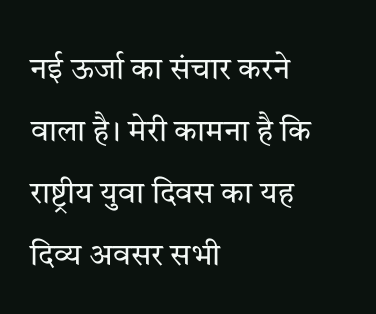नई ऊर्जा का संचार करने वाला है। मेरी कामना है कि राष्ट्रीय युवा दिवस का यह दिव्य अवसर सभी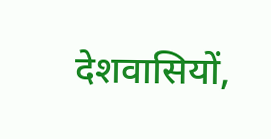देशवासियों,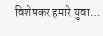विशेषकर हमारे युवा…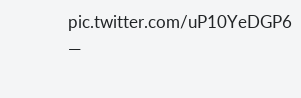pic.twitter.com/uP10YeDGP6
—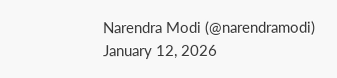Narendra Modi (@narendramodi) January 12, 2026